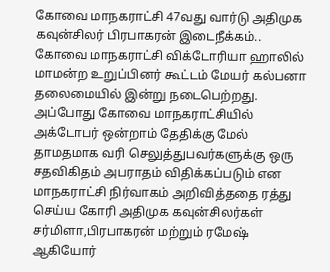கோவை மாநகராட்சி 47வது வார்டு அதிமுக கவுன்சிலர் பிரபாகரன் இடைநீக்கம்..
கோவை மாநகராட்சி விக்டோரியா ஹாலில் மாமன்ற உறுப்பினர் கூட்டம் மேயர் கல்பனா தலைமையில் இன்று நடைபெற்றது. அப்போது கோவை மாநகராட்சியில் அக்டோபர் ஒன்றாம் தேதிக்கு மேல் தாமதமாக வரி செலுத்துபவர்களுக்கு ஒரு சதவிகிதம் அபராதம் விதிக்கப்படும் என மாநகராட்சி நிர்வாகம் அறிவித்ததை ரத்து செய்ய கோரி அதிமுக கவுன்சிலர்கள் சர்மிளா,பிரபாகரன் மற்றும் ரமேஷ் ஆகியோர்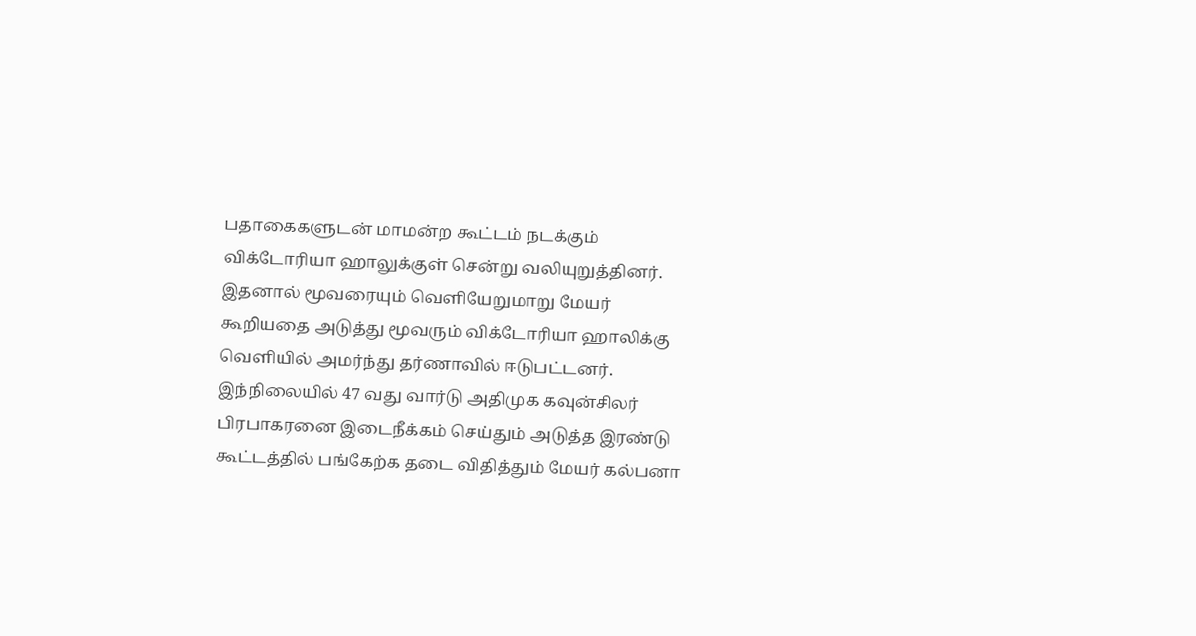பதாகைகளுடன் மாமன்ற கூட்டம் நடக்கும் விக்டோரியா ஹாலுக்குள் சென்று வலியுறுத்தினர். இதனால் மூவரையும் வெளியேறுமாறு மேயர் கூறியதை அடுத்து மூவரும் விக்டோரியா ஹாலிக்கு வெளியில் அமர்ந்து தர்ணாவில் ஈடுபட்டனர். இந்நிலையில் 47 வது வார்டு அதிமுக கவுன்சிலர் பிரபாகரனை இடைநீக்கம் செய்தும் அடுத்த இரண்டு கூட்டத்தில் பங்கேற்க தடை விதித்தும் மேயர் கல்பனா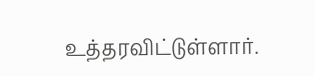உத்தரவிட்டுள்ளார்.